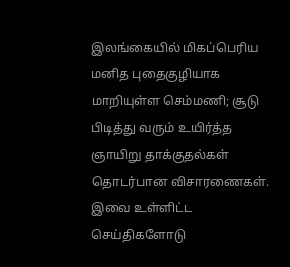இலங்கையில் மிகப்பெரிய மனித புதைகுழியாக மாறியுள்ள செம்மணி; சூடு பிடித்து வரும் உயிர்த்த ஞாயிறு தாக்குதல்கள் தொடர்பான விசாரணைகள். இவை உள்ளிட்ட செய்திகளோடு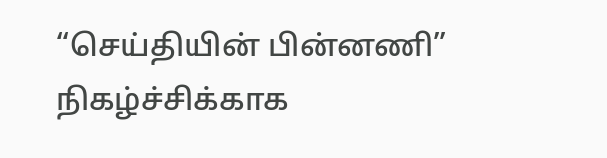“செய்தியின் பின்னணி” நிகழ்ச்சிக்காக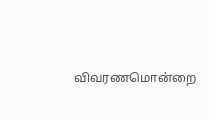விவரணமொன்றை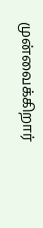முன்வைக்கிறார்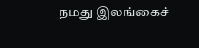நமது இலங்கைச்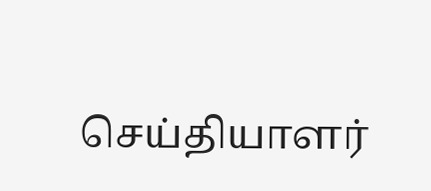செய்தியாளர்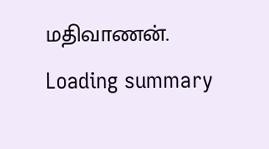மதிவாணன்.
Loading summary